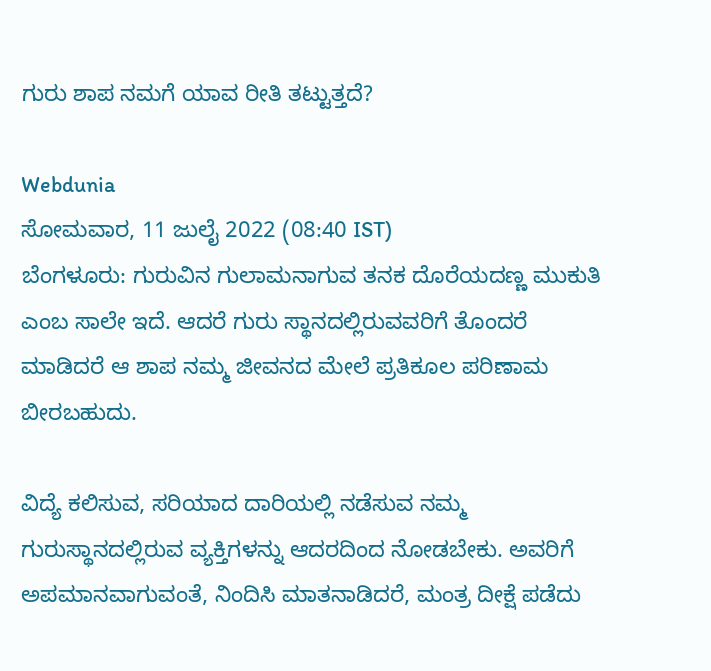ಗುರು ಶಾಪ ನಮಗೆ ಯಾವ ರೀತಿ ತಟ್ಟುತ್ತದೆ?

Webdunia
ಸೋಮವಾರ, 11 ಜುಲೈ 2022 (08:40 IST)
ಬೆಂಗಳೂರು: ಗುರುವಿನ ಗುಲಾಮನಾಗುವ ತನಕ ದೊರೆಯದಣ್ಣ ಮುಕುತಿ ಎಂಬ ಸಾಲೇ ಇದೆ. ಆದರೆ ಗುರು ಸ್ಥಾನದಲ್ಲಿರುವವರಿಗೆ ತೊಂದರೆ ಮಾಡಿದರೆ ಆ ಶಾಪ ನಮ್ಮ ಜೀವನದ ಮೇಲೆ ಪ್ರತಿಕೂಲ ಪರಿಣಾಮ ಬೀರಬಹುದು.

ವಿದ್ಯೆ ಕಲಿಸುವ, ಸರಿಯಾದ ದಾರಿಯಲ್ಲಿ ನಡೆಸುವ ನಮ್ಮ ಗುರುಸ್ಥಾನದಲ್ಲಿರುವ ವ್ಯಕ್ತಿಗಳನ್ನು ಆದರದಿಂದ ನೋಡಬೇಕು. ಅವರಿಗೆ ಅಪಮಾನವಾಗುವಂತೆ, ನಿಂದಿಸಿ ಮಾತನಾಡಿದರೆ, ಮಂತ್ರ ದೀಕ್ಷೆ ಪಡೆದು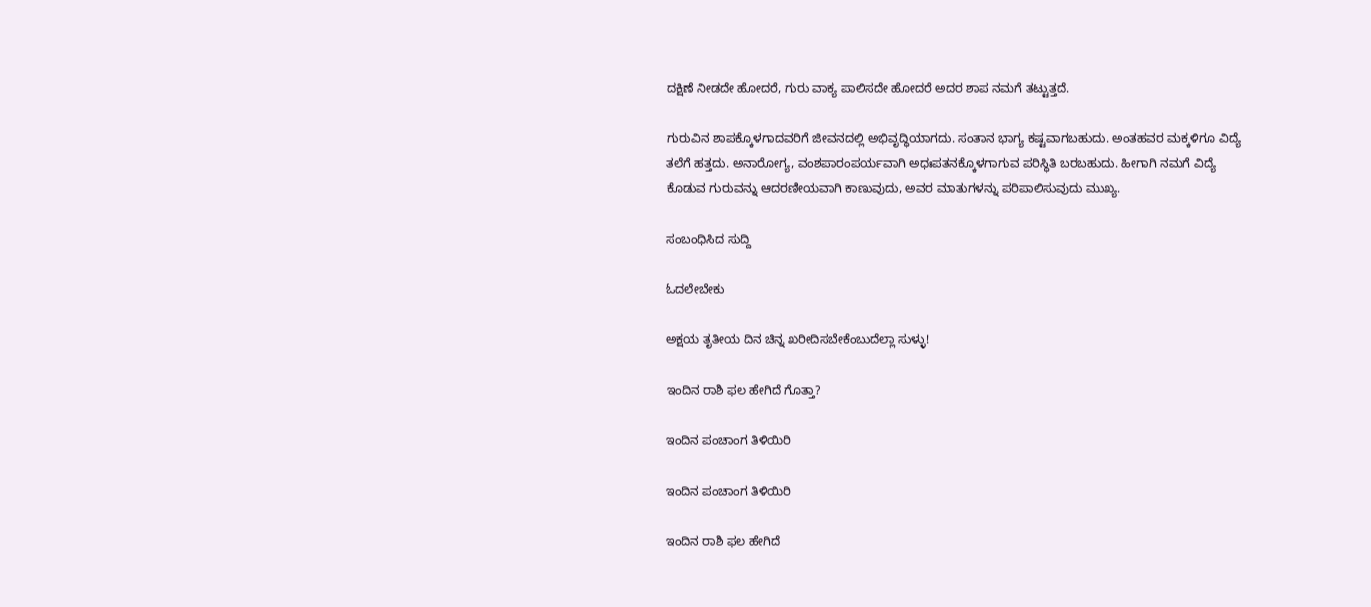ದಕ್ಷಿಣೆ ನೀಡದೇ ಹೋದರೆ, ಗುರು ವಾಕ್ಯ ಪಾಲಿಸದೇ ಹೋದರೆ ಅದರ ಶಾಪ ನಮಗೆ ತಟ್ಟುತ್ತದೆ.

ಗುರುವಿನ ಶಾಪಕ್ಕೊಳಗಾದವರಿಗೆ ಜೀವನದಲ್ಲಿ ಅಭಿವೃದ್ಧಿಯಾಗದು. ಸಂತಾನ ಭಾಗ್ಯ ಕಷ್ಟವಾಗಬಹುದು. ಅಂತಹವರ ಮಕ್ಕಳಿಗೂ ವಿದ್ಯೆ ತಲೆಗೆ ಹತ್ತದು. ಅನಾರೋಗ್ಯ, ವಂಶಪಾರಂಪರ್ಯವಾಗಿ ಅಧಃಪತನಕ್ಕೊಳಗಾಗುವ ಪರಿಸ್ಥಿತಿ ಬರಬಹುದು. ಹೀಗಾಗಿ ನಮಗೆ ವಿದ್ಯೆ ಕೊಡುವ ಗುರುವನ್ನು ಆದರಣೀಯವಾಗಿ ಕಾಣುವುದು, ಅವರ ಮಾತುಗಳನ್ನು ಪರಿಪಾಲಿಸುವುದು ಮುಖ್ಯ.

ಸಂಬಂಧಿಸಿದ ಸುದ್ದಿ

ಓದಲೇಬೇಕು

ಅಕ್ಷಯ ತೃತೀಯ ದಿನ ಚಿನ್ನ ಖರೀದಿಸಬೇಕೆಂಬುದೆಲ್ಲಾ ಸುಳ್ಳು!

ಇಂದಿನ ರಾಶಿ ಫಲ ಹೇಗಿದೆ ಗೊತ್ತಾ?

ಇಂದಿನ ಪಂಚಾಂಗ ತಿಳಿಯಿರಿ

ಇಂದಿನ ಪಂಚಾಂಗ ತಿಳಿಯಿರಿ

ಇಂದಿನ ರಾಶಿ ಫಲ ಹೇಗಿದೆ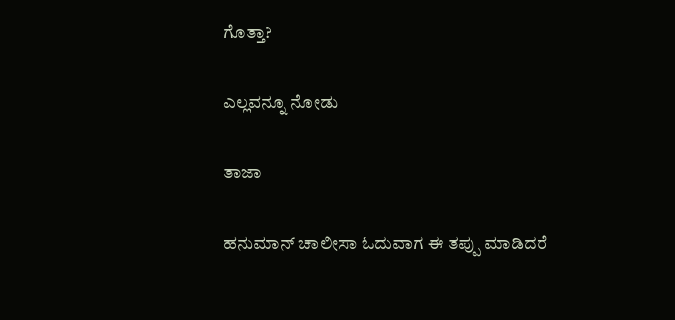ಗೊತ್ತಾ?

ಎಲ್ಲವನ್ನೂ ನೋಡು

ತಾಜಾ

ಹನುಮಾನ್ ಚಾಲೀಸಾ ಓದುವಾಗ ಈ ತಪ್ಪು ಮಾಡಿದರೆ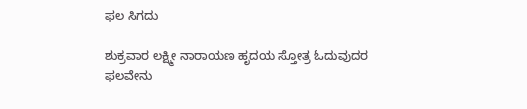ಫಲ ಸಿಗದು

ಶುಕ್ರವಾರ ಲಕ್ಷ್ಮೀ ನಾರಾಯಣ ಹೃದಯ ಸ್ತೋತ್ರ ಓದುವುದರ ಫಲವೇನು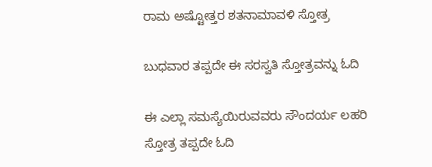ರಾಮ ಅಷ್ಟೋತ್ತರ ಶತನಾಮಾವಳಿ ಸ್ತೋತ್ರ

ಬುಧವಾರ ತಪ್ಪದೇ ಈ ಸರಸ್ವತಿ ಸ್ತೋತ್ರವನ್ನು ಓದಿ

ಈ ಎಲ್ಲಾ ಸಮಸ್ಯೆಯಿರುವವರು ಸೌಂದರ್ಯ ಲಹರಿ ಸ್ತೋತ್ರ ತಪ್ಪದೇ ಓದಿ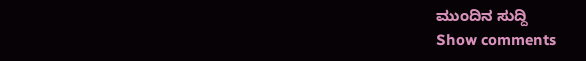ಮುಂದಿನ ಸುದ್ದಿ
Show comments